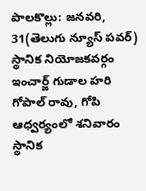పాలకొల్లు: జనవరి, 31(తెలుగు న్యూస్ పవర్) స్థానిక నియోజకవర్గం ఇంచార్జ్ గుడాల హరి గోపాల్ రావు, గోపి ఆధ్వర్యంలో శనివారం స్థానిక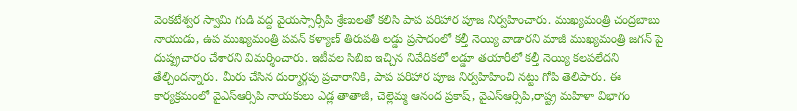వెంకటేశ్వర స్వామి గుడి వద్ద వైయస్సార్సీపి శ్రేణులతో కలిసి పాప పరిహార పూజ నిర్వహించారు. ముఖ్యమంత్రి చంద్రబాబు నాయుడు, ఉప ముఖ్యమంత్రి పవన్ కళ్యాణ్ తిరుపతి లడ్డు ప్రసాదంలో కల్తీ నెయ్యి వాడారని మాజీ ముఖ్యమంత్రి జగన్ పై దుష్ప్రచారం చేశారని విమర్శించారు. ఇటీవల సిబిఐ ఇచ్చిన నివేదికలో లడ్డూ తయారీలో కల్తీ నెయ్యి కలపలేదని తేల్చిందన్నారు. మీరు చేసిన దుర్మార్గపు ప్రచారానికి, పాప పరిహార పూజ నిర్వహిహించి నట్టు గోపి తెలిపారు. ఈ కార్యక్రమంలో వైఎస్ఆర్సిపి నాయకులు ఎడ్ల తాతాజీ, చెల్లెమ్మ ఆనంద ప్రకాష్, వైఎస్ఆర్సిపి,రాష్ట్ర మహిళా విభాగం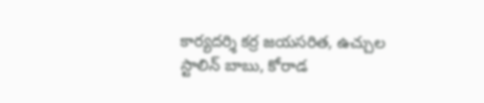కార్యదర్శి కర్ర జయసరిత, ఉచ్చుల స్టాలిన్ బాబు, కోరాడ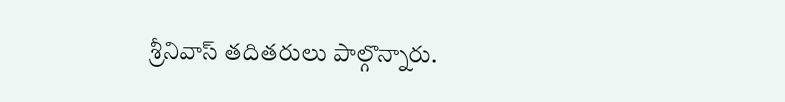శ్రీనివాస్ తదితరులు పాల్గొన్నారు.